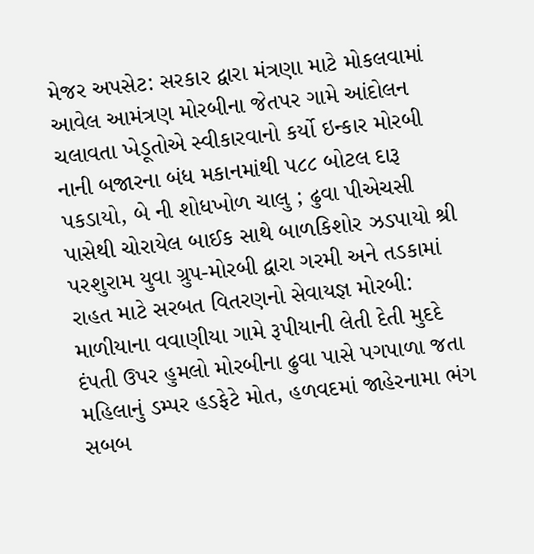મેજર અપસેટ: સરકાર દ્વારા મંત્રણા માટે મોકલવામાં આવેલ આમંત્રણ મોરબીના જેતપર ગામે આંદોલન ચલાવતા ખેડૂતોએ સ્વીકારવાનો કર્યો ઇન્કાર મોરબી નાની બજારના બંધ મકાનમાંથી ૫૮૮ બોટલ દારૂ પકડાયો, બે ની શોધખોળ ચાલુ ; ઢુવા પીએચસી પાસેથી ચોરાયેલ બાઈક સાથે બાળકિશોર ઝડપાયો શ્રી પરશુરામ યુવા ગ્રુપ-મોરબી દ્વારા ગરમી અને તડકામાં રાહત માટે સરબત વિતરણનો સેવાયજ્ઞ મોરબી: માળીયાના વવાણીયા ગામે રૂપીયાની લેતી દેતી મુદદે દંપતી ઉપર હુમલો મોરબીના ઢુવા પાસે પગપાળા જતા મહિલાનું ડમ્પર હડફેટે મોત, હળવદમાં જાહેરનામા ભંગ સબબ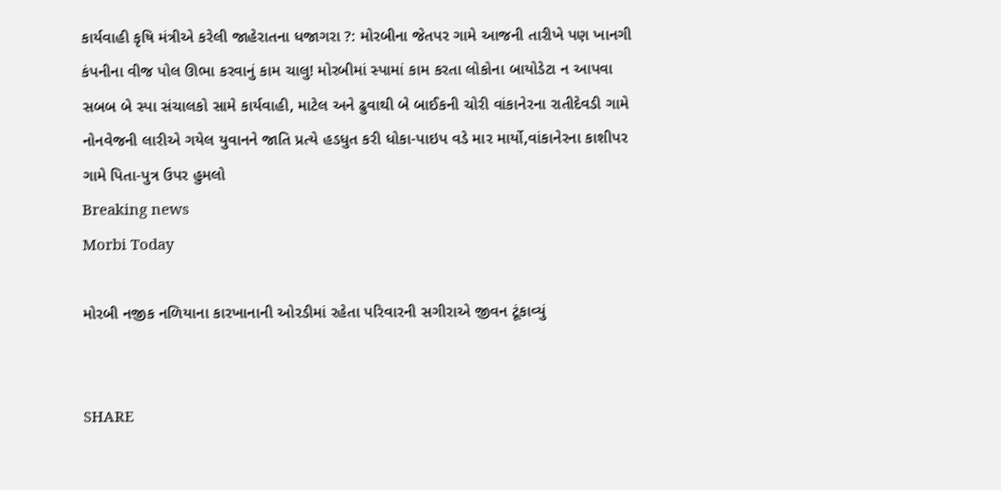કાર્યવાહી કૃષિ મંત્રીએ કરેલી જાહેરાતના ધજાગરા ?: મોરબીના જેતપર ગામે આજની તારીખે પણ ખાનગી કંપનીના વીજ પોલ ઊભા કરવાનું કામ ચાલુ! મોરબીમાં સ્પામાં કામ કરતા લોકોના બાયોડેટા ન આપવા સબબ બે સ્પા સંચાલકો સામે કાર્યવાહી, માટેલ અને ઢુવાથી બે બાઈકની ચોરી વાંકાનેરના રાતીદેવડી ગામે નોનવેજની લારીએ ગયેલ યુવાનને જાતિ પ્રત્યે હડધુત કરી ધોકા-પાઇપ વડે માર માર્યો,વાંકાનેરના કાશીપર ગામે પિતા-પુત્ર ઉપર હુમલો
Breaking news
Morbi Today

મોરબી નજીક નળિયાના કારખાનાની ઓરડીમાં રહેતા પરિવારની સગીરાએ જીવન ટૂંકાવ્યું


SHARE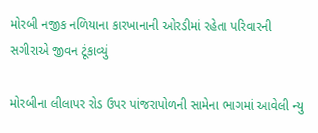મોરબી નજીક નળિયાના કારખાનાની ઓરડીમાં રહેતા પરિવારની સગીરાએ જીવન ટૂંકાવ્યું

મોરબીના લીલાપર રોડ ઉપર પાંજરાપોળની સામેના ભાગમાં આવેલી ન્યુ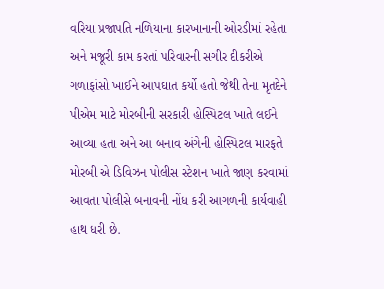વરિયા પ્રજાપતિ નળિયાના કારખાનાની ઓરડીમાં રહેતા અને મજૂરી કામ કરતાં પરિવારની સગીર દીકરીએ ગળાફાંસો ખાઈને આપઘાત કર્યો હતો જેથી તેના મૃતદેને પીએમ માટે મોરબીની સરકારી હોસ્પિટલ ખાતે લઈને આવ્યા હતા અને આ બનાવ અંગેની હોસ્પિટલ મારફતે મોરબી એ ડિવિઝન પોલીસ સ્ટેશન ખાતે જાણ કરવામાં આવતા પોલીસે બનાવની નોંધ કરી આગળની કાર્યવાહી હાથ ધરી છે.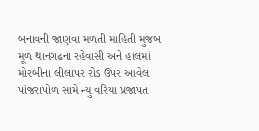બનાવની જાણવા મળતી માહિતી મુજબ મૂળ થાનગઢના રહેવાસી અને હાલમાં મોરબીના લીલાપર રોડ ઉપર આવેલ પાંજરાપોળ સામે ન્યુ વરિયા પ્રજાપત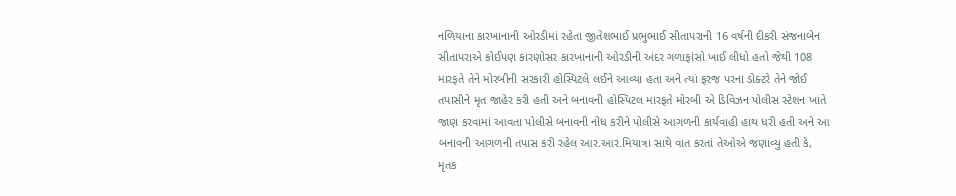નળિયાના કારખાનાની ઓરડીમાં રહેતા જીતેશભાઈ પ્રભુભાઈ સીતાપરાની 16 વર્ષની દીકરી સંજનાબેન સીતાપરાએ કોઈપણ કારણોસર કારખાનાની ઓરડીની અંદર ગળાફાંસો ખાઈ લીધો હતો જેથી 108 મારફતે તેને મોરબીની સરકારી હોસ્પિટલે લઈને આવ્યા હતા અને ત્યાં ફરજ પરના ડોક્ટરે તેને જોઈ તપાસીને મૃત જાહેર કરી હતી અને બનાવની હોસ્પિટલ મારફતે મોરબી એ ડિવિઝન પોલીસ સ્ટેશન ખાતે જાણ કરવામાં આવતા પોલીસે બનાવની નોંધ કરીને પોલીસે આગળની કાર્યવાહી હાથ ધરી હતી અને આ બનાવની આગળની તપાસ કરી રહેલ આર.આર.મિયાત્રા સાથે વાત કરતાં તેઓએ જણાવ્યુ હતી કે, મૃતક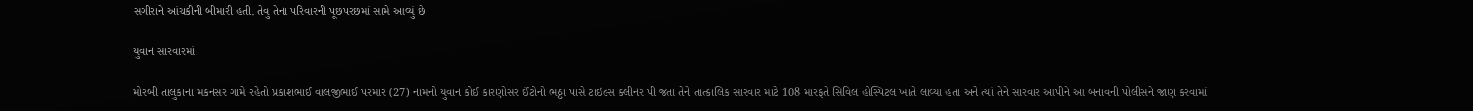સગીરાને આંચકીની બીમારી હતી. તેવુ તેના પરિવારની પૂછપરછમાં સામે આવ્યું છે

યુવાન સારવારમાં

મોરબી તાલુકાના મકનસર ગામે રહેતો પ્રકાશભાઈ વાલજીભાઈ પરમાર (27) નામનો યુવાન કોઈ કારણોસર ઈંટોનો ભઠ્ઠા પાસે ટાઇલ્સ ક્લીનર પી જતા તેને તાત્કાલિક સારવાર માટે 108 મારફતે સિવિલ હોસ્પિટલ ખાતે લાવ્યા હતા અને ત્યાં તેને સારવાર આપીને આ બનાવની પોલીસને જાણ કરવામાં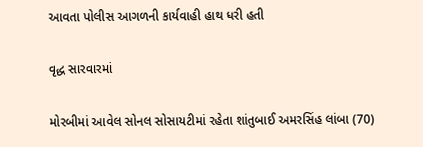આવતા પોલીસ આગળની કાર્યવાહી હાથ ધરી હતી

વૃદ્ધ સારવારમાં

મોરબીમાં આવેલ સોનલ સોસાયટીમાં રહેતા શાંતુબાઈ અમરસિંહ લાંબા (70)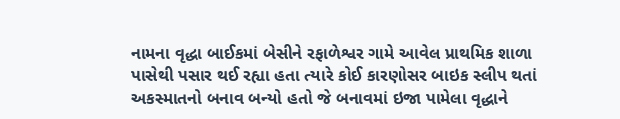નામના વૃદ્ધા બાઈકમાં બેસીને રફાળેશ્વર ગામે આવેલ પ્રાથમિક શાળા પાસેથી પસાર થઈ રહ્યા હતા ત્યારે કોઈ કારણોસર બાઇક સ્લીપ થતાં અકસ્માતનો બનાવ બન્યો હતો જે બનાવમાં ઇજા પામેલા વૃદ્ધાને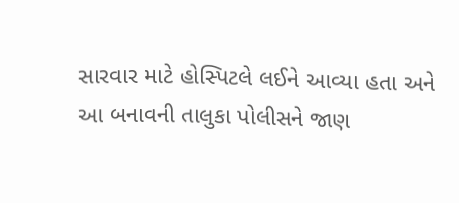સારવાર માટે હોસ્પિટલે લઈને આવ્યા હતા અને આ બનાવની તાલુકા પોલીસને જાણ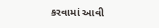કરવામાં આવી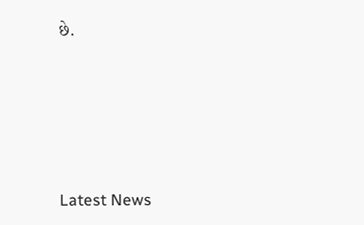છે.






Latest News